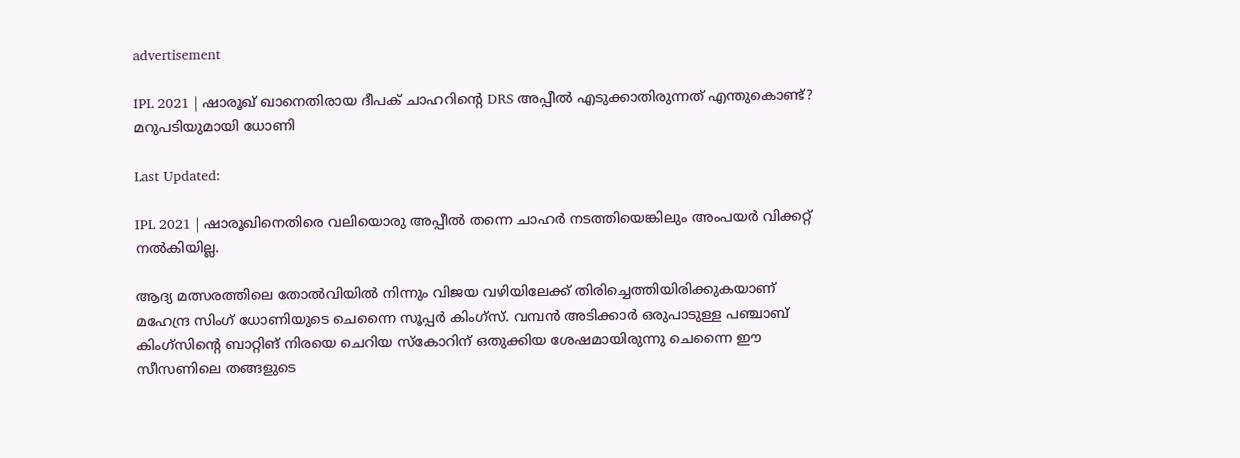advertisement

IPL 2021 | ഷാരൂഖ് ഖാനെതിരായ ദീപക് ചാഹറിന്‍റെ DRS അപ്പീൽ എടുക്കാതിരുന്നത് എന്തുകൊണ്ട്? മറുപടിയുമായി ധോണി

Last Updated:

IPL 2021 | ഷാരൂഖിനെതിരെ വലിയൊരു അപ്പീല്‍ തന്നെ ചാഹര്‍ നടത്തിയെങ്കിലും അംപയര്‍ വിക്കറ്റ് നല്‍കിയില്ല.

ആദ്യ മത്സരത്തിലെ തോൽവിയിൽ നിന്നും വിജയ വഴിയിലേക്ക് തിരിച്ചെത്തിയിരിക്കുകയാണ് മഹേന്ദ്ര സിംഗ് ധോണിയുടെ ചെന്നൈ സൂപ്പര്‍ കിംഗ്‌സ്. വമ്പൻ അടിക്കാർ ഒരുപാടുള്ള പഞ്ചാബ് കിംഗ്‌സിന്‍റെ ബാറ്റിങ് നിരയെ ചെറിയ സ്‌കോറിന് ഒതുക്കിയ ശേഷമായിരുന്നു ചെന്നൈ ഈ സീസണിലെ തങ്ങളുടെ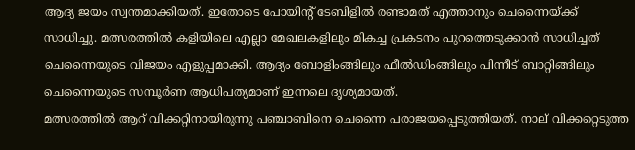ആദ്യ ജയം സ്വന്തമാക്കിയത്. ഇതോടെ പോയിന്‍റ് ടേബിളില്‍ രണ്ടാമത് എത്താനും ചെന്നൈയ്ക്ക് സാധിച്ചു. മത്സരത്തിൽ കളിയിലെ എല്ലാ മേഖലകളിലും മികച്ച പ്രകടനം പുറത്തെടുക്കാൻ സാധിച്ചത് ചെന്നൈയുടെ വിജയം എളുപ്പമാക്കി. ആദ്യം ബോളിംങ്ങിലും ഫീല്‍ഡിംങ്ങിലും പിന്നീട് ബാറ്റിങ്ങിലും ചെന്നൈയുടെ സമ്പൂര്‍ണ ആധിപത്യമാണ് ഇന്നലെ ദൃശ്യമായത്.
മത്സരത്തിൽ ആറ് വിക്കറ്റിനായിരുന്നു പഞ്ചാബിനെ ചെന്നൈ പരാജയപ്പെടുത്തിയത്. നാല് വിക്കറ്റെടുത്ത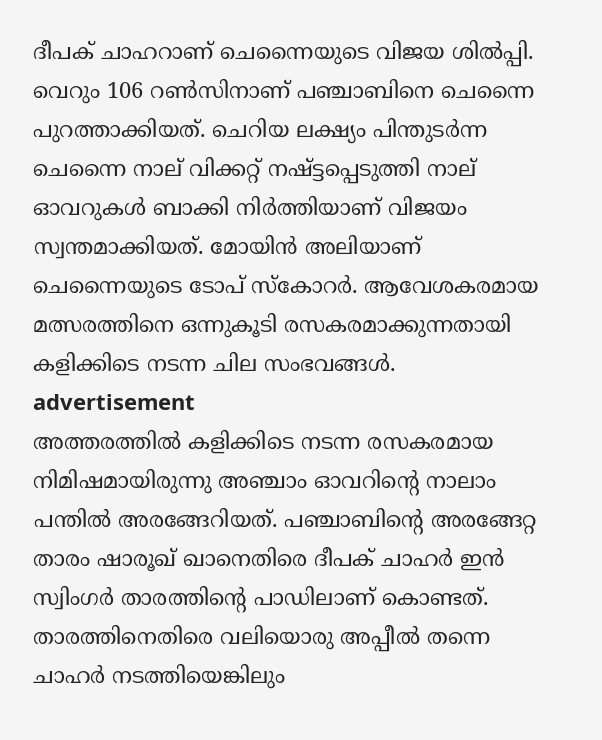ദീപക് ചാഹറാണ് ചെന്നൈയുടെ വിജയ ശില്‍പ്പി. വെറും 106 റൺസിനാണ് പഞ്ചാബിനെ ചെന്നൈ പുറത്താക്കിയത്. ചെറിയ ലക്ഷ്യം പിന്തുടർന്ന ചെന്നൈ നാല് വിക്കറ്റ് നഷ്ട്ടപ്പെടുത്തി നാല് ഓവറുകൾ ബാക്കി നിർത്തിയാണ് വിജയം സ്വന്തമാക്കിയത്. മോയിൻ അലിയാണ് ചെന്നൈയുടെ ടോപ് സ്‌കോറര്‍. ആവേശകരമായ മത്സരത്തിനെ ഒന്നുകൂടി രസകരമാക്കുന്നതായി കളിക്കിടെ നടന്ന ചില സംഭവങ്ങൾ.
advertisement
അത്തരത്തിൽ കളിക്കിടെ നടന്ന രസകരമായ നിമിഷമായിരുന്നു അഞ്ചാം ഓവറിന്‍റെ നാലാം പന്തിൽ അരങ്ങേറിയത്. പഞ്ചാബിന്റെ അരങ്ങേറ്റ താരം ഷാരൂഖ് ഖാനെതിരെ ദീപക് ചാഹര്‍ ഇന്‍ സ്വിംഗർ താരത്തിന്‍റെ പാഡിലാണ് കൊണ്ടത്. താരത്തിനെതിരെ വലിയൊരു അപ്പീല്‍ തന്നെ ചാഹര്‍ നടത്തിയെങ്കിലും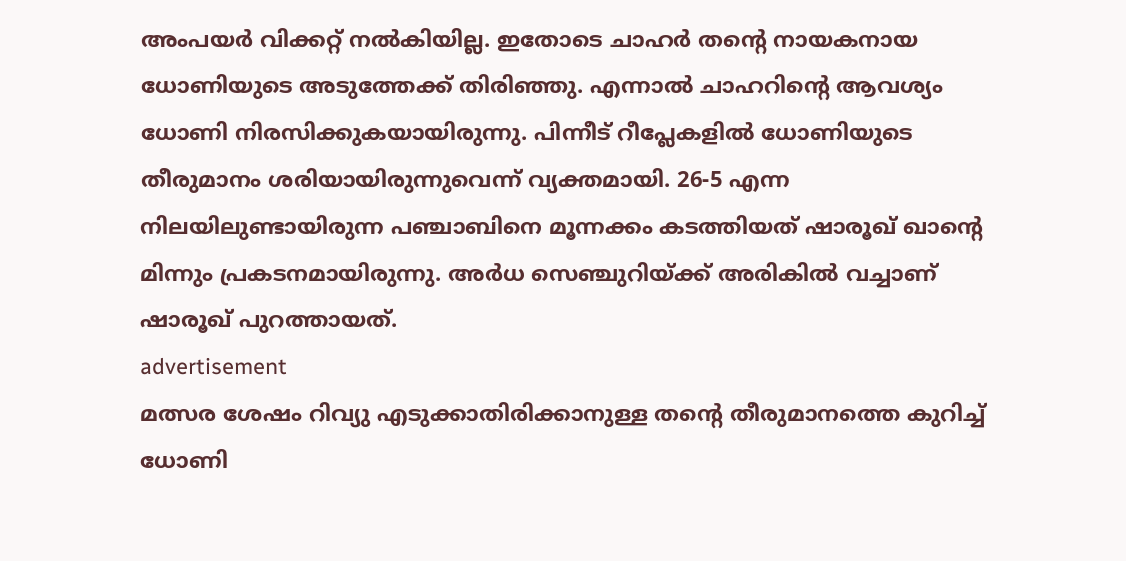അംപയര്‍ വിക്കറ്റ് നല്‍കിയില്ല. ഇതോടെ ചാഹര്‍ തന്‍റെ നായകനായ ധോണിയുടെ അടുത്തേക്ക് തിരിഞ്ഞു. എന്നാല്‍ ചാഹറിന്റെ ആവശ്യം ധോണി നിരസിക്കുകയായിരുന്നു. പിന്നീട് റീപ്ലേകളില്‍ ധോണിയുടെ തീരുമാനം ശരിയായിരുന്നുവെന്ന് വ്യക്തമായി. 26-5 എന്ന നിലയിലുണ്ടായിരുന്ന പഞ്ചാബിനെ മൂന്നക്കം കടത്തിയത് ഷാരൂഖ് ഖാന്റെ മിന്നും പ്രകടനമായിരുന്നു. അര്‍ധ സെഞ്ചുറിയ്ക്ക് അരികില്‍ വച്ചാണ് ഷാരൂഖ് പുറത്തായത്.
advertisement
മത്സര ശേഷം റിവ്യു എടുക്കാതിരിക്കാനുള്ള തന്റെ തീരുമാനത്തെ കുറിച്ച് ധോണി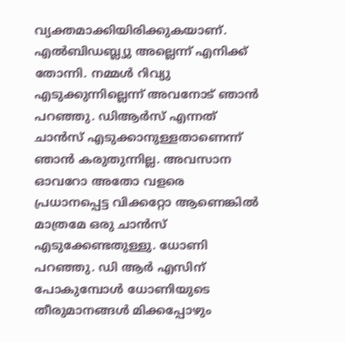വ്യക്തമാക്കിയിരിക്കുകയാണ്. എല്‍ബിഡബ്ല്യു അല്ലെന്ന് എനിക്ക് തോന്നി. നമ്മള്‍ റിവ്യു എടുക്കുന്നില്ലെന്ന് അവനോട് ഞാന്‍ പറഞ്ഞു. ഡിആര്‍സ് എന്നത് ചാന്‍സ് എടുക്കാനുള്ളതാണെന്ന് ഞാന്‍ കരുതുന്നില്ല. അവസാന ഓവറോ അതോ വളരെ പ്രധാനപ്പെട്ട വിക്കറ്റോ ആണെങ്കില്‍ മാത്രമേ ഒരു ചാന്‍സ് എടുക്കേണ്ടതുള്ളു. ധോണി പറഞ്ഞു. ഡി ആർ എസിന് പോകുമ്പോൾ ധോണിയുടെ തീരുമാനങ്ങള്‍ മിക്കപ്പോഴും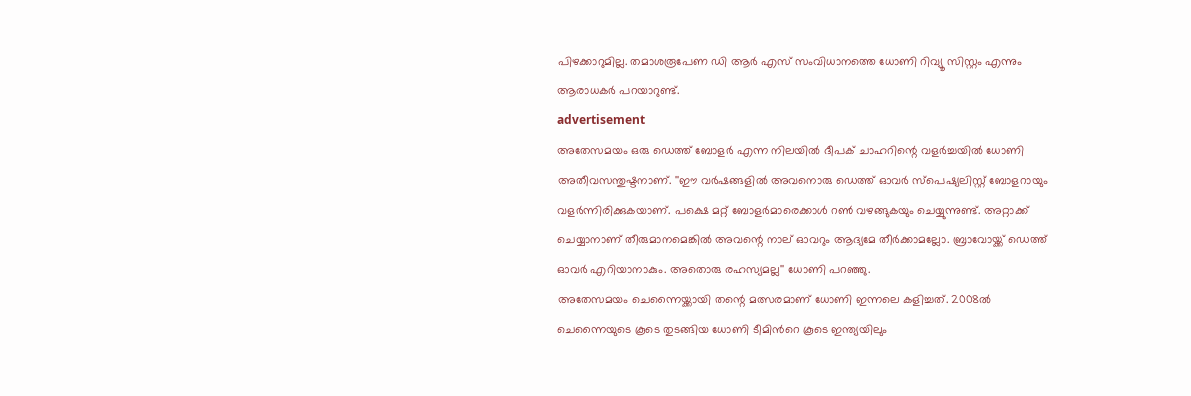പിഴക്കാറുമില്ല. തമാശരൂപേണ ഡി ആർ എസ് സംവിധാനത്തെ ധോണി റിവ്യൂ സിസ്റ്റം എന്നും ആരാധകർ പറയാറുണ്ട്.
advertisement
അതേസമയം ഒരു ഡെത്ത് ബോളര്‍ എന്ന നിലയില്‍ ദീപക് ചാഹറിന്റെ വളര്‍ച്ചയില്‍ ധോണി അതീവസന്തുഷ്ടനാണ്. ''ഈ വര്‍ഷങ്ങളില്‍ അവനൊരു ഡെത്ത് ഓവർ സ്പെഷ്യലിസ്റ്റ് ബോളറായും വളര്‍ന്നിരിക്കുകയാണ്. പക്ഷെ മറ്റ് ബോളര്‍മാരെക്കാള്‍ റണ്‍ വഴങ്ങുകയും ചെയ്യുന്നുണ്ട്. അറ്റാക്ക് ചെയ്യാനാണ് തീരുമാനമെങ്കില്‍ അവന്റെ നാല് ഓവറും ആദ്യമേ തീര്‍ക്കാമല്ലോ. ബ്രാവോയ്ക്ക് ഡെത്ത് ഓവര്‍ എറിയാനാകും. അതൊരു രഹസ്യമല്ല'' ധോണി പറഞ്ഞു.
അതേസമയം ചെന്നൈയ്ക്കായി തന്റെ മത്സരമാണ് ധോണി ഇന്നലെ കളിച്ചത്. 2008ല്‍ ചെന്നൈയുടെ കൂടെ തുടങ്ങിയ ധോണി ടീമിന്‍റെ കൂടെ ഇന്ത്യയിലും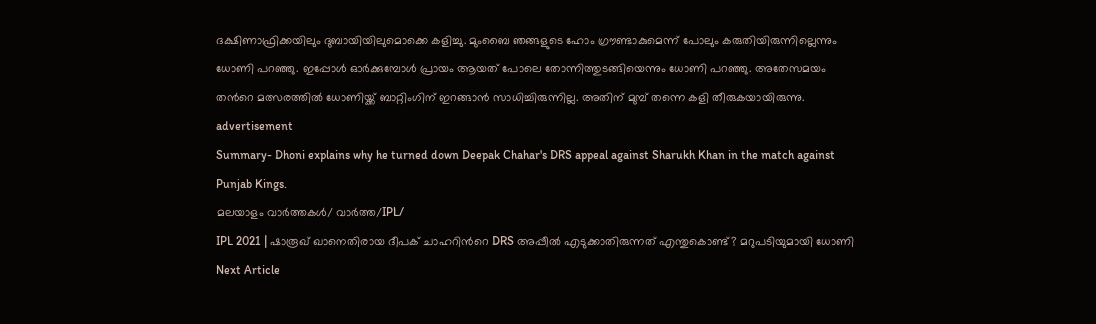ദക്ഷിണാഫ്രിക്കയിലും ദുബായിയിലുമൊക്കെ കളിച്ചു. മുംബൈ ഞങ്ങളുടെ ഹോം ഗ്രൗണ്ടാകുമെന്ന് പോലും കരുതിയിരുന്നില്ലെന്നും ധോണി പറഞ്ഞു. ഇപ്പോള്‍ ഓര്‍ക്കുമ്പോള്‍ പ്രായം ആയത് പോലെ തോന്നിത്തുടങ്ങിയെന്നും ധോണി പറഞ്ഞു. അതേസമയം തന്‍റെ മത്സരത്തിൽ ധോണിയ്ക്ക് ബാറ്റിംഗിന് ഇറങ്ങാൻ സാധിച്ചിരുന്നില്ല. അതിന് മുമ്പ് തന്നെ കളി തീരുകയായിരുന്നു.
advertisement
Summary- Dhoni explains why he turned down Deepak Chahar's DRS appeal against Sharukh Khan in the match against Punjab Kings.
മലയാളം വാർത്തകൾ/ വാർത്ത/IPL/
IPL 2021 | ഷാരൂഖ് ഖാനെതിരായ ദീപക് ചാഹറിന്‍റെ DRS അപ്പീൽ എടുക്കാതിരുന്നത് എന്തുകൊണ്ട്? മറുപടിയുമായി ധോണി
Next Article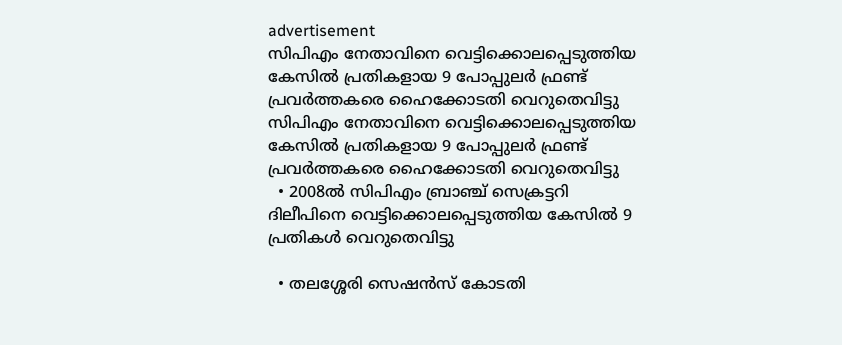advertisement
സിപിഎം നേതാവിനെ വെട്ടിക്കൊലപ്പെടുത്തിയ കേസിൽ പ്രതികളായ 9 പോപ്പുലർ ഫ്രണ്ട് പ്രവർത്തകരെ ഹൈക്കോടതി വെറുതെവിട്ടു
സിപിഎം നേതാവിനെ വെട്ടിക്കൊലപ്പെടുത്തിയ കേസിൽ പ്രതികളായ 9 പോപ്പുലർ ഫ്രണ്ട് പ്രവർത്തകരെ ഹൈക്കോടതി വെറുതെവിട്ടു
  • 2008ൽ സിപിഎം ബ്രാഞ്ച് സെക്രട്ടറി ദിലീപിനെ വെട്ടിക്കൊലപ്പെടുത്തിയ കേസിൽ 9 പ്രതികൾ വെറുതെവിട്ടു

  • തലശ്ശേരി സെഷൻസ് കോടതി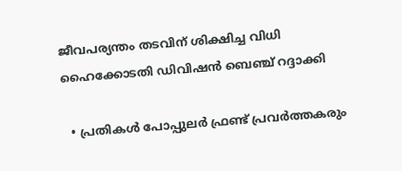ജീവപര്യന്തം തടവിന് ശിക്ഷിച്ച വിധി ഹൈക്കോടതി ഡിവിഷൻ ബെഞ്ച് റദ്ദാക്കി

  • പ്രതികൾ പോപ്പുലർ ഫ്രണ്ട് പ്രവർത്തകരും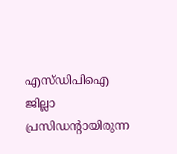എസ്‌ഡിപിഐ ജില്ലാ പ്രസിഡന്റായിരുന്ന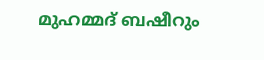മുഹമ്മദ് ബഷീറും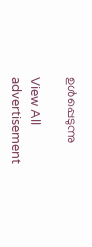ഉൾപ്പെടുന്നു

View All
advertisement